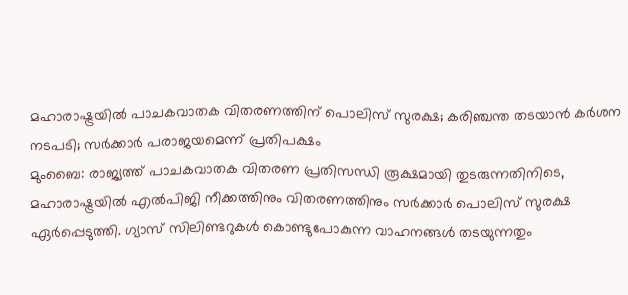മഹാരാഷ്ട്രയിൽ പാചകവാതക വിതരണത്തിന് പൊലിസ് സുരക്ഷ; കരിഞ്ചന്ത തടയാൻ കർശന നടപടി; സർക്കാർ പരാജയമെന്ന് പ്രതിപക്ഷം
മുംബൈ: രാജ്യത്ത് പാചകവാതക വിതരണ പ്രതിസന്ധി രൂക്ഷമായി തുടരുന്നതിനിടെ, മഹാരാഷ്ട്രയിൽ എൽപിജി നീക്കത്തിനും വിതരണത്തിനും സർക്കാർ പൊലിസ് സുരക്ഷ ഏർപ്പെടുത്തി. ഗ്യാസ് സിലിണ്ടറുകൾ കൊണ്ടുപോകുന്ന വാഹനങ്ങൾ തടയുന്നതും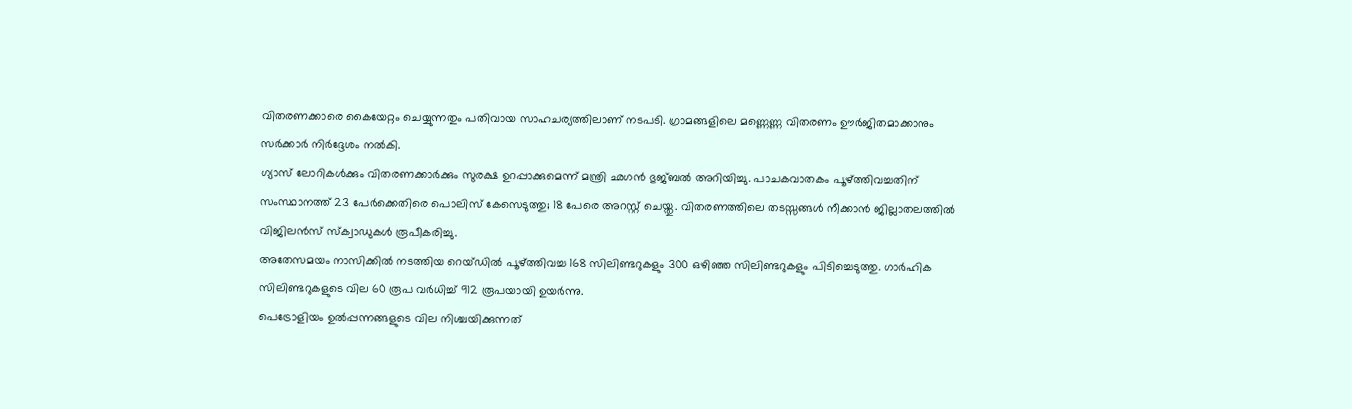വിതരണക്കാരെ കൈയേറ്റം ചെയ്യുന്നതും പതിവായ സാഹചര്യത്തിലാണ് നടപടി. ഗ്രാമങ്ങളിലെ മണ്ണെണ്ണ വിതരണം ഊർജിതമാക്കാനും സർക്കാർ നിർദ്ദേശം നൽകി.
ഗ്യാസ് ലോറികൾക്കും വിതരണക്കാർക്കും സുരക്ഷ ഉറപ്പാക്കുമെന്ന് മന്ത്രി ഛഗൻ ഭുജ്ബൽ അറിയിച്ചു. പാചകവാതകം പൂഴ്ത്തിവച്ചതിന് സംസ്ഥാനത്ത് 23 പേർക്കെതിരെ പൊലിസ് കേസെടുത്തു; 18 പേരെ അറസ്റ്റ് ചെയ്തു. വിതരണത്തിലെ തടസ്സങ്ങൾ നീക്കാൻ ജില്ലാതലത്തിൽ വിജിലൻസ് സ്ക്വാഡുകൾ രൂപീകരിച്ചു.
അതേസമയം നാസിക്കിൽ നടത്തിയ റെയ്ഡിൽ പൂഴ്ത്തിവച്ച 168 സിലിണ്ടറുകളും 300 ഒഴിഞ്ഞ സിലിണ്ടറുകളും പിടിച്ചെടുത്തു. ഗാർഹിക സിലിണ്ടറുകളുടെ വില 60 രൂപ വർധിച്ച് 912 രൂപയായി ഉയർന്നു.
പെട്രോളിയം ഉൽപ്പന്നങ്ങളുടെ വില നിശ്ചയിക്കുന്നത്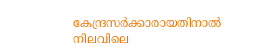കേന്ദ്രസർക്കാരായതിനാൽ നിലവിലെ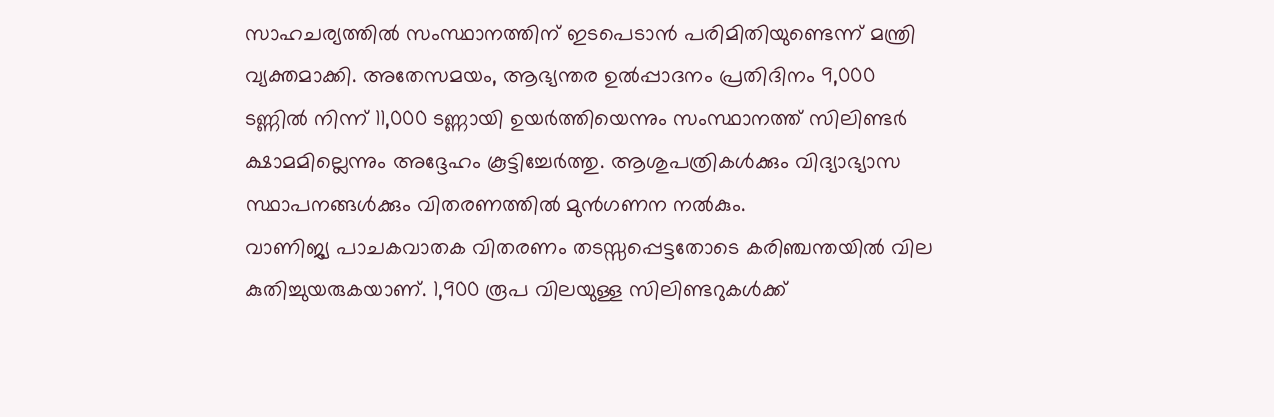സാഹചര്യത്തിൽ സംസ്ഥാനത്തിന് ഇടപെടാൻ പരിമിതിയുണ്ടെന്ന് മന്ത്രി വ്യക്തമാക്കി. അതേസമയം, ആഭ്യന്തര ഉൽപ്പാദനം പ്രതിദിനം 9,000 ടണ്ണിൽ നിന്ന് 11,000 ടണ്ണായി ഉയർത്തിയെന്നും സംസ്ഥാനത്ത് സിലിണ്ടർ ക്ഷാമമില്ലെന്നും അദ്ദേഹം കൂട്ടിച്ചേർത്തു. ആശുപത്രികൾക്കും വിദ്യാഭ്യാസ സ്ഥാപനങ്ങൾക്കും വിതരണത്തിൽ മുൻഗണന നൽകും.
വാണിജ്യ പാചകവാതക വിതരണം തടസ്സപ്പെട്ടതോടെ കരിഞ്ചന്തയിൽ വില കുതിച്ചുയരുകയാണ്. 1,900 രൂപ വിലയുള്ള സിലിണ്ടറുകൾക്ക്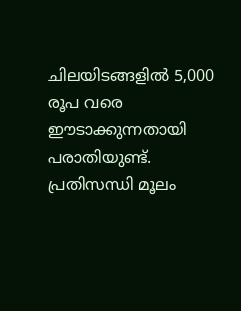ചിലയിടങ്ങളിൽ 5,000 രൂപ വരെ ഈടാക്കുന്നതായി പരാതിയുണ്ട്. പ്രതിസന്ധി മൂലം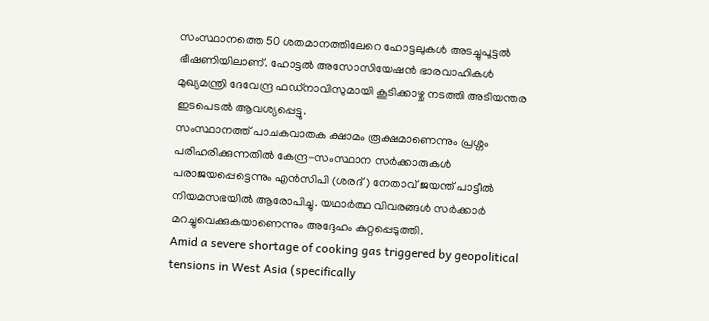സംസ്ഥാനത്തെ 50 ശതമാനത്തിലേറെ ഹോട്ടലുകൾ അടച്ചുപൂട്ടൽ ഭീഷണിയിലാണ്. ഹോട്ടൽ അസോസിയേഷൻ ഭാരവാഹികൾ മുഖ്യമന്ത്രി ദേവേന്ദ്ര ഫഡ്നാവിസുമായി കൂടിക്കാഴ്ച നടത്തി അടിയന്തര ഇടപെടൽ ആവശ്യപ്പെട്ടു.
സംസ്ഥാനത്ത് പാചകവാതക ക്ഷാമം രൂക്ഷമാണെന്നും പ്രശ്നം പരിഹരിക്കുന്നതിൽ കേന്ദ്ര-സംസ്ഥാന സർക്കാരുകൾ പരാജയപ്പെട്ടെന്നും എൻസിപി (ശരദ്) നേതാവ് ജയന്ത് പാട്ടീൽ നിയമസഭയിൽ ആരോപിച്ചു. യഥാർത്ഥ വിവരങ്ങൾ സർക്കാർ മറച്ചുവെക്കുകയാണെന്നും അദ്ദേഹം കുറ്റപ്പെടുത്തി.
Amid a severe shortage of cooking gas triggered by geopolitical tensions in West Asia (specifically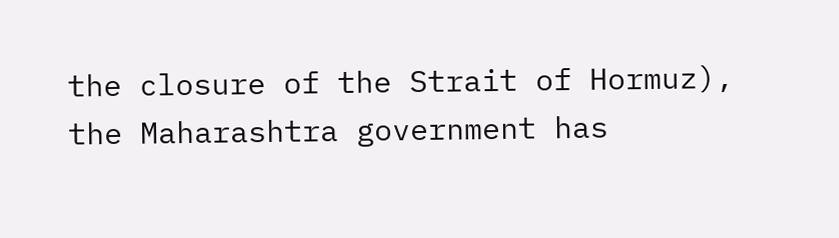the closure of the Strait of Hormuz), the Maharashtra government has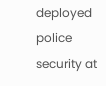deployed police security at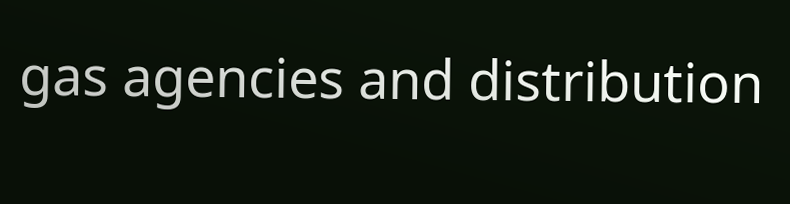gas agencies and distribution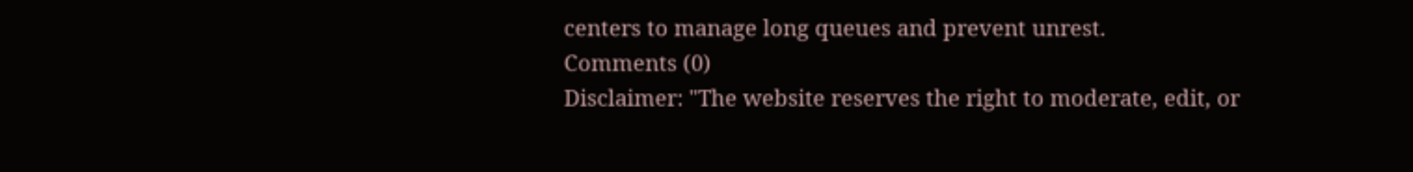centers to manage long queues and prevent unrest.
Comments (0)
Disclaimer: "The website reserves the right to moderate, edit, or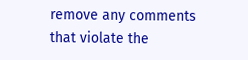remove any comments that violate the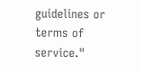guidelines or terms of service."